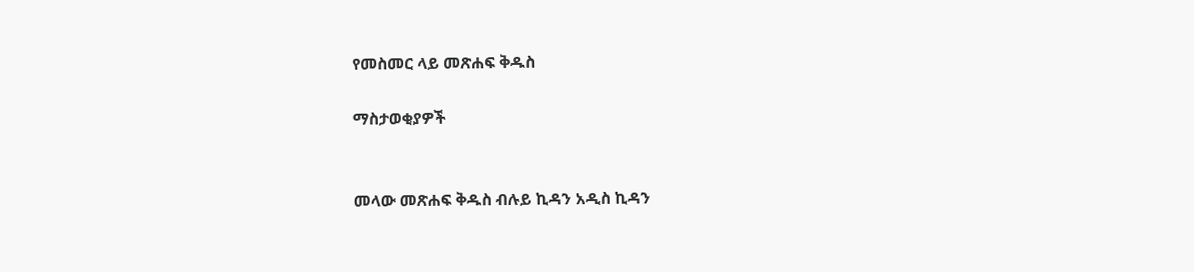የመስመር ላይ መጽሐፍ ቅዱስ

ማስታወቂያዎች


መላው መጽሐፍ ቅዱስ ብሉይ ኪዳን አዲስ ኪዳን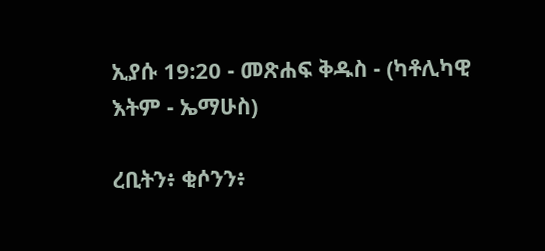ኢያሱ 19:20 - መጽሐፍ ቅዱስ - (ካቶሊካዊ እትም - ኤማሁስ)

ረቢትን፥ ቂሶንን፥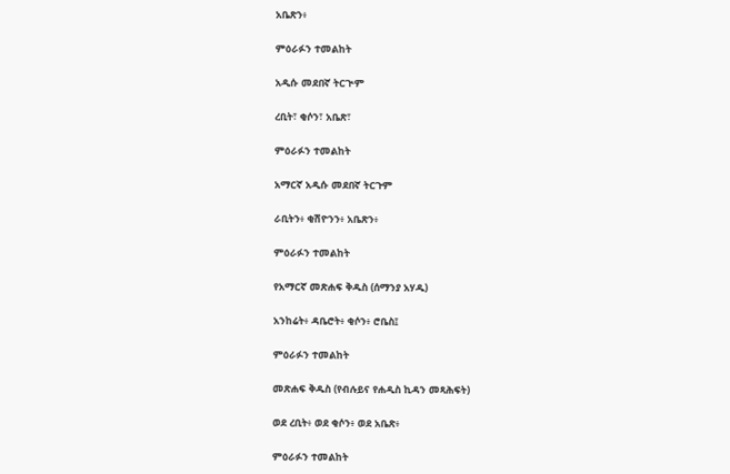አቤጽን፥

ምዕራፉን ተመልከት

አዲሱ መደበኛ ትርጒም

ረቢት፣ ቂሶን፣ አቤጽ፣

ምዕራፉን ተመልከት

አማርኛ አዲሱ መደበኛ ትርጉም

ራቢትን፥ ቂሽዮንን፥ አቤጽን፥

ምዕራፉን ተመልከት

የአማርኛ መጽሐፍ ቅዱስ (ሰማንያ አሃዱ)

አንከሬት፥ ዳቤሮት፥ ቂሶን፥ ሮቤስ፤

ምዕራፉን ተመልከት

መጽሐፍ ቅዱስ (የብሉይና የሐዲስ ኪዳን መጻሕፍት)

ወደ ረቢት፥ ወደ ቂሶን፥ ወደ አቤጽ፥

ምዕራፉን ተመልከት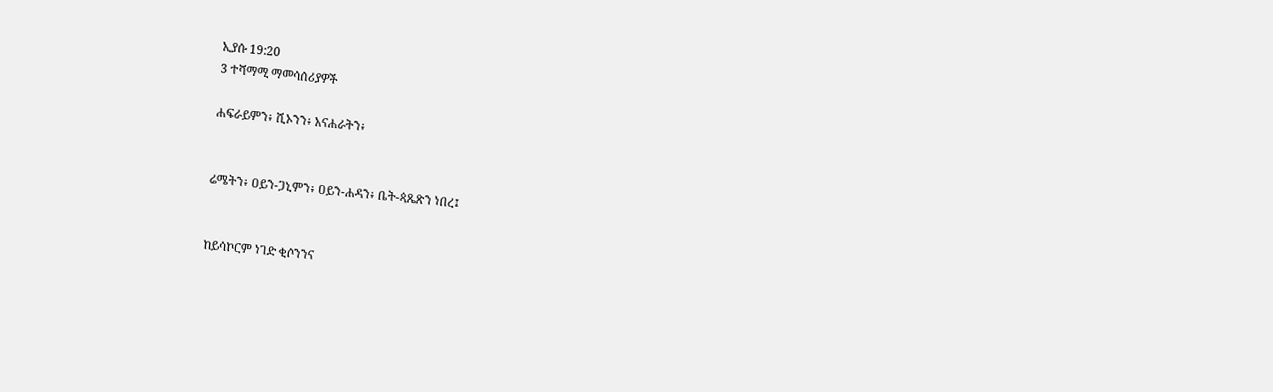ኢያሱ 19:20
3 ተሻማሚ ማመሳሰሪያዎች

ሐፍራይምን፥ ሺኦንን፥ አናሐራትን፥


ሬሜትን፥ ዐይን-ጋኒምን፥ ዐይን-ሐዳን፥ ቤት-ጳጼጽን ነበረ፤


ከይሳኮርም ነገድ ቂሶንንና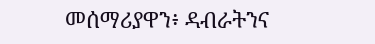መሰማሪያዋን፥ ዳብራትንና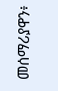መሰማሪያዋን፥